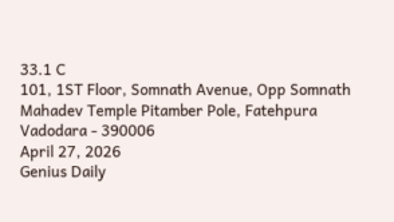33.1 C
101, 1ST Floor, Somnath Avenue, Opp Somnath Mahadev Temple Pitamber Pole, Fatehpura Vadodara - 390006
April 27, 2026
Genius Daily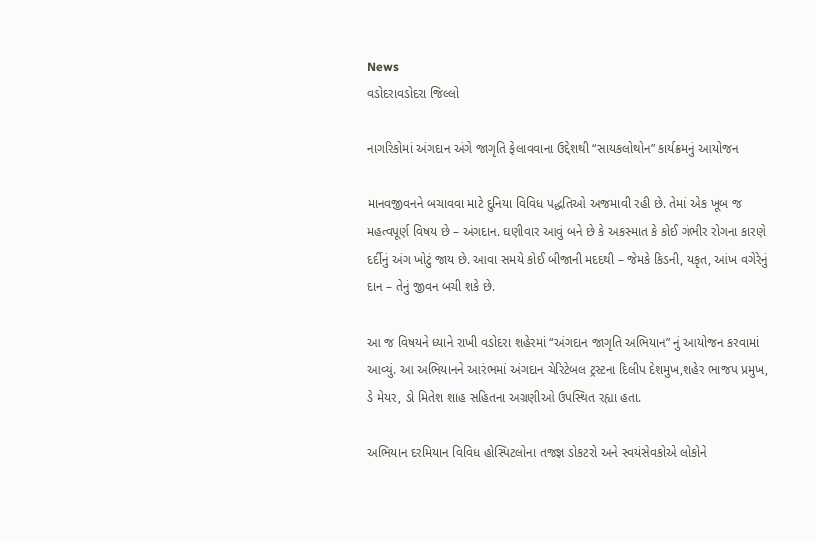News
વડોદરાવડોદરા જિલ્લો

નાગરિકોમાં અંગદાન અંગે જાગૃતિ ફેલાવવાના ઉદ્દેશથી “સાયકલોથોન” કાર્યક્રમનું આયોજન

માનવજીવનને બચાવવા માટે દુનિયા વિવિધ પદ્ધતિઓ અજમાવી રહી છે. તેમાં એક ખૂબ જ મહત્વપૂર્ણ વિષય છે – અંગદાન. ઘણીવાર આવું બને છે કે અકસ્માત કે કોઈ ગંભીર રોગના કારણે દર્દીનું અંગ ખોટું જાય છે. આવા સમયે કોઈ બીજાની મદદથી – જેમકે કિડની, યકૃત, આંખ વગેરેનું દાન – તેનું જીવન બચી શકે છે.

આ જ વિષયને ધ્યાને રાખી વડોદરા શહેરમાં “અંગદાન જાગૃતિ અભિયાન” નું આયોજન કરવામાં આવ્યું. આ અભિયાનને આરંભમાં અંગદાન ચેરિટેબલ ટ્રસ્ટના દિલીપ દેશમુખ,શહેર ભાજપ પ્રમુખ, ડે મેયર, ડો મિતેશ શાહ સહિતના અગ્રણીઓ ઉપસ્થિત રહ્યા હતા.

અભિયાન દરમિયાન વિવિધ હોસ્પિટલોના તજજ્ઞ ડોકટરો અને સ્વયંસેવકોએ લોકોને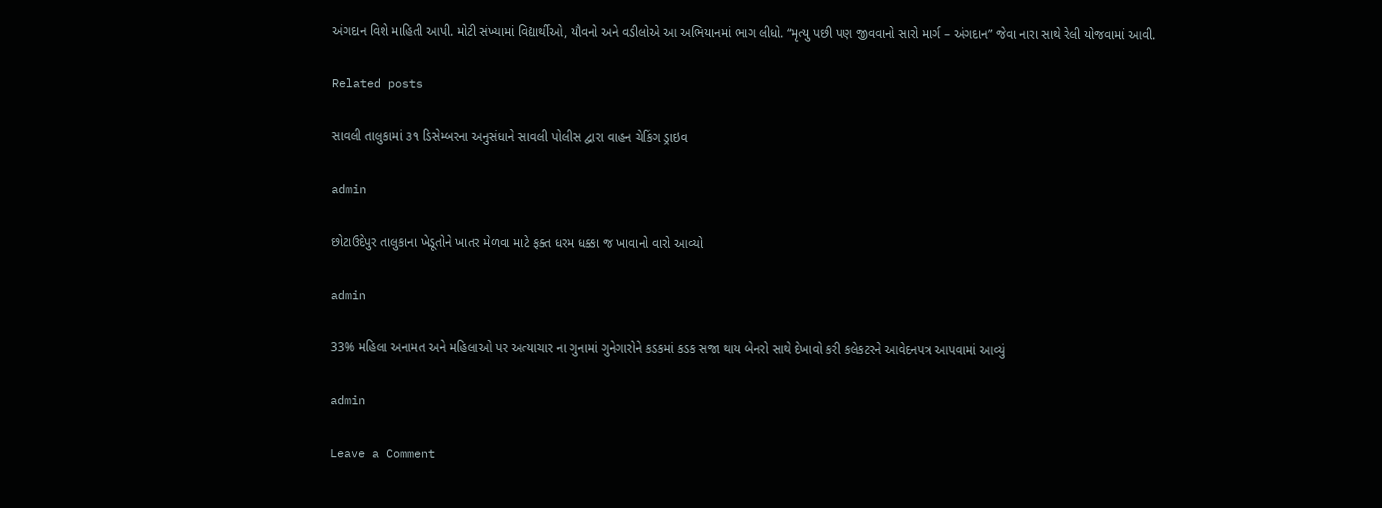અંગદાન વિશે માહિતી આપી. મોટી સંખ્યામાં વિદ્યાર્થીઓ, યૌવનો અને વડીલોએ આ અભિયાનમાં ભાગ લીધો. “મૃત્યુ પછી પણ જીવવાનો સારો માર્ગ – અંગદાન” જેવા નારા સાથે રેલી યોજવામાં આવી.

Related posts

સાવલી તાલુકામાં ૩૧ ડિસેમ્બરના અનુસંધાને સાવલી પોલીસ દ્વારા વાહન ચેકિંગ ડ્રાઇવ

admin

છોટાઉદેપુર તાલુકાના ખેડૂતોને ખાતર મેળવા માટે ફક્ત ધરમ ધક્કા જ ખાવાનો વારો આવ્યો

admin

33% મહિલા અનામત અને મહિલાઓ પર અત્યાચાર ના ગુનામાં ગુનેગારોને કડકમાં કડક સજા થાય બેનરો સાથે દેખાવો કરી કલેકટરને આવેદનપત્ર આપવામાં આવ્યું

admin

Leave a Comment